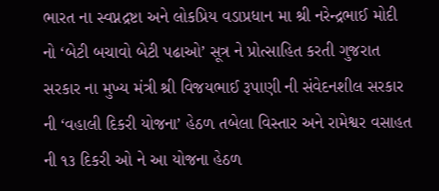ભારત ના સ્વપ્નદ્રષ્ટા અને લોકપ્રિય વડાપ્રધાન મા શ્રી નરેન્દ્રભાઈ મોદી નો ‘બેટી બચાવો બેટી પઢાઓ’ સૂત્ર ને પ્રોત્સાહિત કરતી ગુજરાત સરકાર ના મુખ્ય મંત્રી શ્રી વિજયભાઈ રૂપાણી ની સંવેદનશીલ સરકાર ની ‘વહાલી દિકરી યોજના’ હેઠળ તબેલા વિસ્તાર અને રામેશ્વર વસાહત ની ૧૩ દિકરી ઓ ને આ યોજના હેઠળ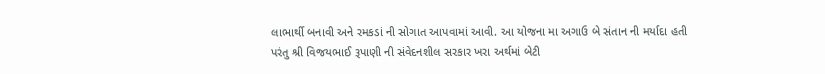લાભાર્થી બનાવી અને રમકડાં ની સોગાત આપવામાં આવી. આ યોજના મા અગાઉ બે સંતાન ની મર્યાદા હતી પરંતુ શ્રી વિજયભાઈ રૂપાણી ની સંવેદનશીલ સરકાર ખરા અર્થમાં બેટી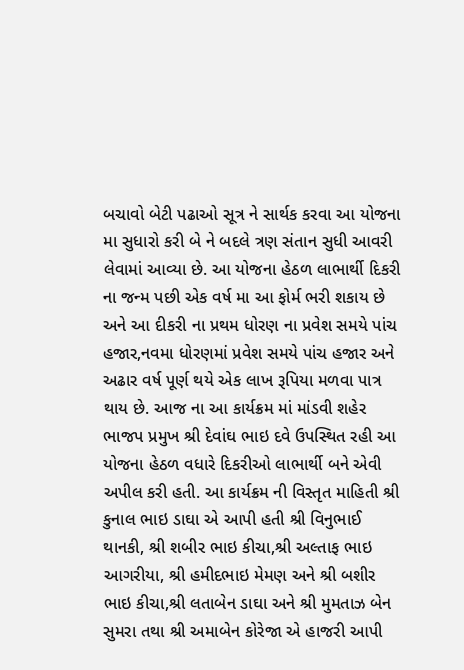બચાવો બેટી પઢાઓ સૂત્ર ને સાર્થક કરવા આ યોજના મા સુધારો કરી બે ને બદલે ત્રણ સંતાન સુધી આવરી લેવામાં આવ્યા છે. આ યોજના હેઠળ લાભાર્થી દિકરી ના જન્મ પછી એક વર્ષ મા આ ફોર્મ ભરી શકાય છે અને આ દીકરી ના પ્રથમ ધોરણ ના પ્રવેશ સમયે પાંચ હજાર,નવમા ધોરણમાં પ્રવેશ સમયે પાંચ હજાર અને અઢાર વર્ષ પૂર્ણ થયે એક લાખ રૂપિયા મળવા પાત્ર થાય છે. આજ ના આ કાર્યક્રમ માં માંડવી શહેર ભાજપ પ્રમુખ શ્રી દેવાંઘ ભાઇ દવે ઉપસ્થિત રહી આ યોજના હેઠળ વધારે દિકરીઓ લાભાર્થી બને એવી અપીલ કરી હતી. આ કાર્યક્રમ ની વિસ્તૃત માહિતી શ્રી કુનાલ ભાઇ ડાઘા એ આપી હતી શ્રી વિનુભાઈ થાનકી, શ્રી શબીર ભાઇ કીચા,શ્રી અલ્તાફ ભાઇ આગરીયા, શ્રી હમીદભાઇ મેમણ અને શ્રી બશીર ભાઇ કીચા,શ્રી લતાબેન ડાઘા અને શ્રી મુમતાઝ બેન સુમરા તથા શ્રી અમાબેન કોરેજા એ હાજરી આપી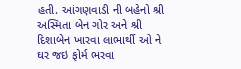હતી. આંગણવાડી ની બહેનો શ્રી અસ્મિતા બેન ગોર અને શ્રી દિશાબેન ખારવા લાભાર્થી ઓ ને ઘર જઇ ફોર્મ ભરવા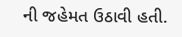ની જહેમત ઉઠાવી હતી.